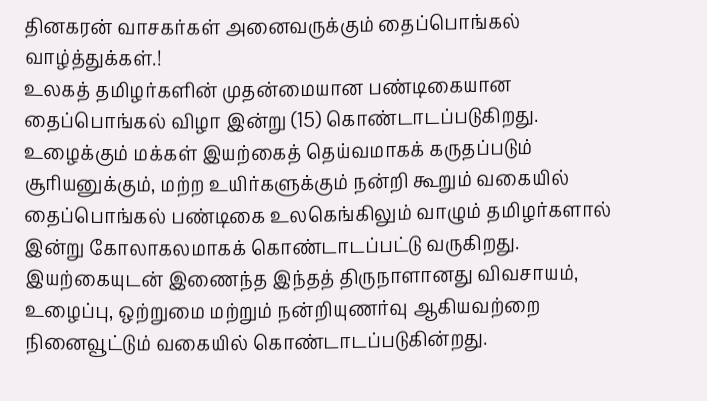தினகரன் வாசகர்கள் அனைவருக்கும் தைப்பொங்கல் வாழ்த்துக்கள்.!
உலகத் தமிழர்களின் முதன்மையான பண்டிகையான தைப்பொங்கல் விழா இன்று (15) கொண்டாடப்படுகிறது.
உழைக்கும் மக்கள் இயற்கைத் தெய்வமாகக் கருதப்படும் சூரியனுக்கும், மற்ற உயிர்களுக்கும் நன்றி கூறும் வகையில் தைப்பொங்கல் பண்டிகை உலகெங்கிலும் வாழும் தமிழர்களால் இன்று கோலாகலமாகக் கொண்டாடப்பட்டு வருகிறது.
இயற்கையுடன் இணைந்த இந்தத் திருநாளானது விவசாயம், உழைப்பு, ஒற்றுமை மற்றும் நன்றியுணர்வு ஆகியவற்றை நினைவூட்டும் வகையில் கொண்டாடப்படுகின்றது.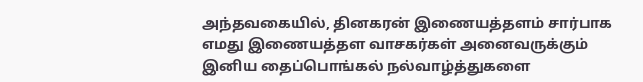அந்தவகையில், தினகரன் இணையத்தளம் சார்பாக எமது இணையத்தள வாசகர்கள் அனைவருக்கும் இனிய தைப்பொங்கல் நல்வாழ்த்துகளை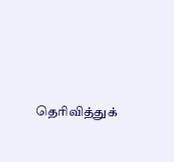தெரிவித்துக்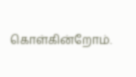கொள்கின்றோம்.